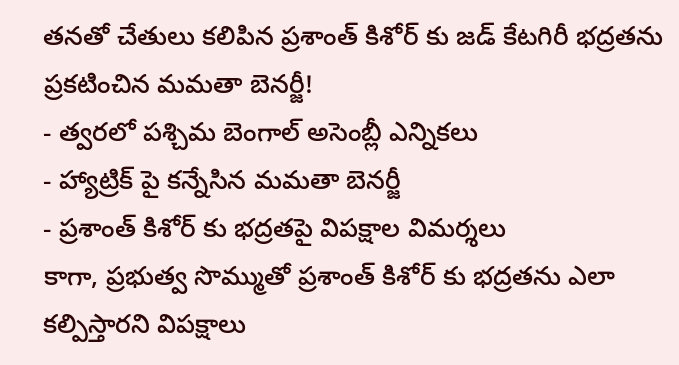తనతో చేతులు కలిపిన ప్రశాంత్ కిశోర్ కు జడ్ కేటగిరీ భద్రతను ప్రకటించిన మమతా బెనర్జీ!
- త్వరలో పశ్చిమ బెంగాల్ అసెంబ్లీ ఎన్నికలు
- హ్యాట్రిక్ పై కన్నేసిన మమతా బెనర్జీ
- ప్రశాంత్ కిశోర్ కు భద్రతపై విపక్షాల విమర్శలు
కాగా, ప్రభుత్వ సొమ్ముతో ప్రశాంత్ కిశోర్ కు భద్రతను ఎలా కల్పిస్తారని విపక్షాలు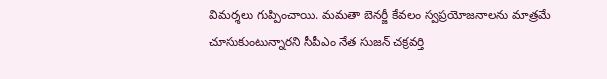విమర్శలు గుప్పించాయి. మమతా బెనర్జీ కేవలం స్వప్రయోజనాలను మాత్రమే చూసుకుంటున్నారని సీపీఎం నేత సుజన్ చక్రవర్తి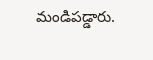మండిపడ్డారు.